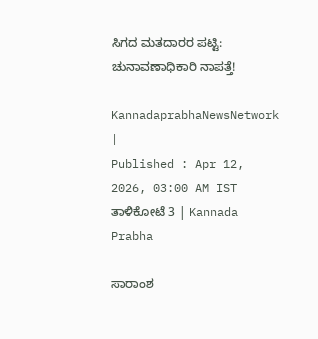ಸಿಗದ ಮತದಾರರ ಪಟ್ಟಿ: ಚುನಾವಣಾಧಿಕಾರಿ ನಾಪತ್ತೆ!

KannadaprabhaNewsNetwork |
Published : Apr 12, 2026, 03:00 AM IST
ತಾಳಿಕೋಟೆ 3 | Kannada Prabha

ಸಾರಾಂಶ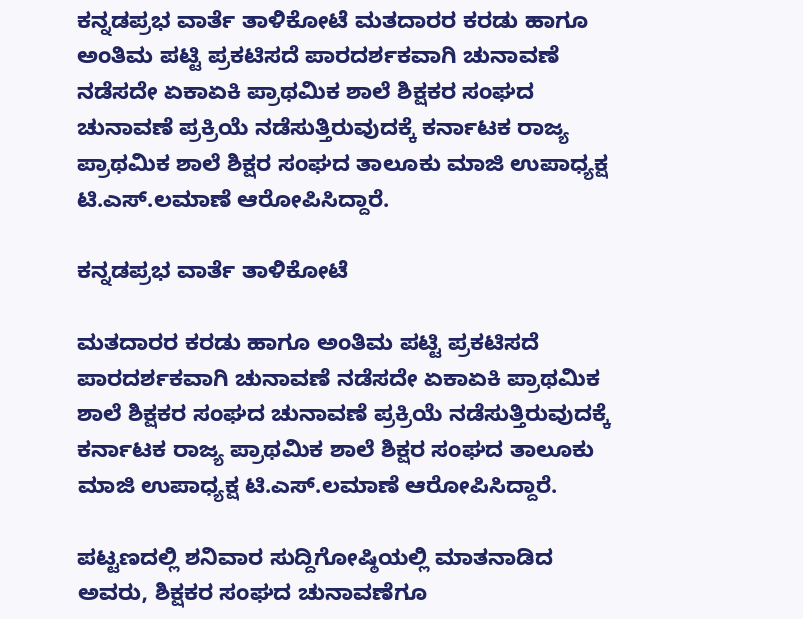ಕನ್ನಡಪ್ರಭ ವಾರ್ತೆ ತಾಳಿಕೋಟೆ ಮತದಾರರ ಕರಡು ಹಾಗೂ ಅಂತಿಮ ಪಟ್ಟಿ ಪ್ರಕಟಿಸದೆ ಪಾರದರ್ಶಕವಾಗಿ ಚುನಾವಣೆ ನಡೆಸದೇ ಏಕಾಏಕಿ ಪ್ರಾಥಮಿಕ ಶಾಲೆ ಶಿಕ್ಷಕರ ಸಂಘದ ಚುನಾವಣೆ ಪ್ರಕ್ರಿಯೆ ನಡೆಸುತ್ತಿರುವುದಕ್ಕೆ ಕರ್ನಾಟಕ ರಾಜ್ಯ ಪ್ರಾಥಮಿಕ ಶಾಲೆ ಶಿಕ್ಷರ ಸಂಘದ ತಾಲೂಕು ಮಾಜಿ ಉಪಾಧ್ಯಕ್ಷ ಟಿ.ಎಸ್.ಲಮಾಣೆ ಆರೋಪಿಸಿದ್ದಾರೆ.

ಕನ್ನಡಪ್ರಭ ವಾರ್ತೆ ತಾಳಿಕೋಟೆ

ಮತದಾರರ ಕರಡು ಹಾಗೂ ಅಂತಿಮ ಪಟ್ಟಿ ಪ್ರಕಟಿಸದೆ ಪಾರದರ್ಶಕವಾಗಿ ಚುನಾವಣೆ ನಡೆಸದೇ ಏಕಾಏಕಿ ಪ್ರಾಥಮಿಕ ಶಾಲೆ ಶಿಕ್ಷಕರ ಸಂಘದ ಚುನಾವಣೆ ಪ್ರಕ್ರಿಯೆ ನಡೆಸುತ್ತಿರುವುದಕ್ಕೆ ಕರ್ನಾಟಕ ರಾಜ್ಯ ಪ್ರಾಥಮಿಕ ಶಾಲೆ ಶಿಕ್ಷರ ಸಂಘದ ತಾಲೂಕು ಮಾಜಿ ಉಪಾಧ್ಯಕ್ಷ ಟಿ.ಎಸ್.ಲಮಾಣೆ ಆರೋಪಿಸಿದ್ದಾರೆ.

ಪಟ್ಟಣದಲ್ಲಿ ಶನಿವಾರ ಸುದ್ದಿಗೋಷ್ಠಿಯಲ್ಲಿ ಮಾತನಾಡಿದ ಅವರು, ಶಿಕ್ಷಕರ ಸಂಘದ ಚುನಾವಣೆಗೂ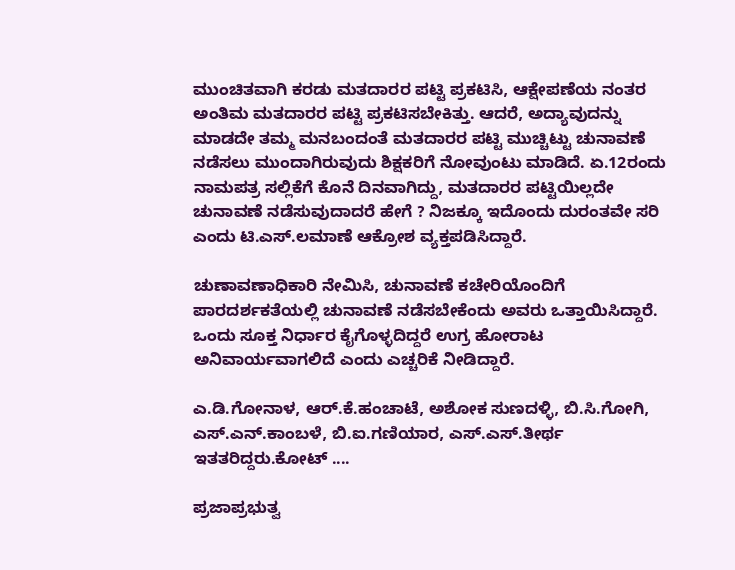ಮುಂಚಿತವಾಗಿ ಕರಡು ಮತದಾರರ ಪಟ್ಟಿ ಪ್ರಕಟಿಸಿ, ಆಕ್ಷೇಪಣೆಯ ನಂತರ ಅಂತಿಮ ಮತದಾರರ ಪಟ್ಟಿ ಪ್ರಕಟಿಸಬೇಕಿತ್ತು. ಆದರೆ, ಅದ್ಯಾವುದನ್ನು ಮಾಡದೇ ತಮ್ಮ ಮನಬಂದಂತೆ ಮತದಾರರ ಪಟ್ಟಿ ಮುಚ್ಚಿಟ್ಟು ಚುನಾವಣೆ ನಡೆಸಲು ಮುಂದಾಗಿರುವುದು ಶಿಕ್ಷಕರಿಗೆ ನೋವುಂಟು ಮಾಡಿದೆ. ಏ.12ರಂದು ನಾಮಪತ್ರ ಸಲ್ಲಿಕೆಗೆ ಕೊನೆ ದಿನವಾಗಿದ್ದು, ಮತದಾರರ ಪಟ್ಟಿಯಿಲ್ಲದೇ ಚುನಾವಣೆ ನಡೆಸುವುದಾದರೆ ಹೇಗೆ ? ನಿಜಕ್ಕೂ ಇದೊಂದು ದುರಂತವೇ ಸರಿ ಎಂದು ಟಿ.ಎಸ್.ಲಮಾಣೆ ಆಕ್ರೋಶ ವ್ಯಕ್ತಪಡಿಸಿದ್ದಾರೆ.

ಚುಣಾವಣಾಧಿಕಾರಿ ನೇಮಿಸಿ, ಚುನಾವಣೆ ಕಚೇರಿಯೊಂದಿಗೆ ಪಾರದರ್ಶಕತೆಯಲ್ಲಿ ಚುನಾವಣೆ ನಡೆಸಬೇಕೆಂದು ಅವರು ಒತ್ತಾಯಿಸಿದ್ದಾರೆ. ಒಂದು ಸೂಕ್ತ ನಿರ್ಧಾರ ಕೈಗೊಳ್ಳದಿದ್ದರೆ ಉಗ್ರ ಹೋರಾಟ ಅನಿವಾರ್ಯವಾಗಲಿದೆ ಎಂದು ಎಚ್ಚರಿಕೆ ನೀಡಿದ್ದಾರೆ.

ಎ.ಡಿ.ಗೋನಾಳ, ಆರ್.ಕೆ.ಹಂಚಾಟೆ, ಅಶೋಕ ಸುಣದಳ್ಳಿ, ಬಿ.ಸಿ.ಗೋಗಿ, ಎಸ್.ಎನ್.ಕಾಂಬಳೆ, ಬಿ.ಐ.ಗಣಿಯಾರ, ಎಸ್.ಎಸ್.ತೀರ್ಥ ಇತತರಿದ್ದರು.ಕೋಟ್‌ ....

ಪ್ರಜಾಪ್ರಭುತ್ವ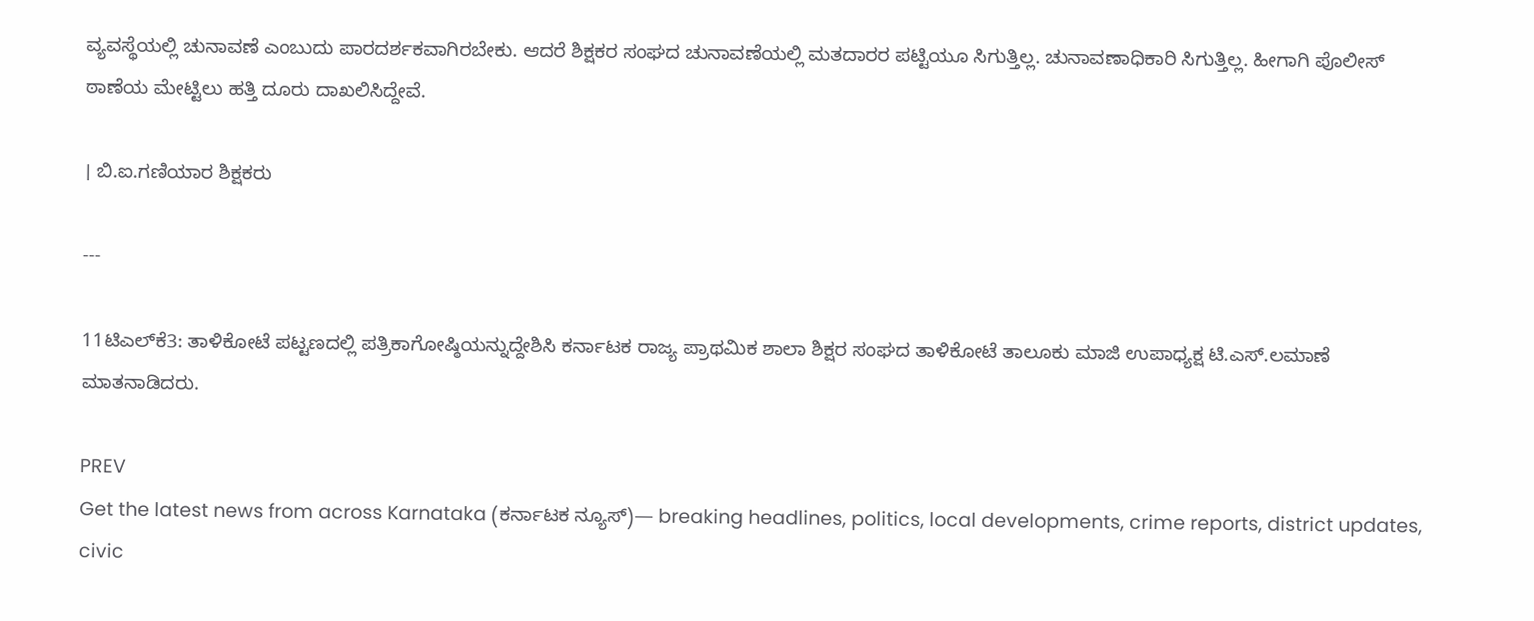ವ್ಯವಸ್ಥೆಯಲ್ಲಿ ಚುನಾವಣೆ ಎಂಬುದು ಪಾರದರ್ಶಕವಾಗಿರಬೇಕು. ಆದರೆ ಶಿಕ್ಷಕರ ಸಂಘದ ಚುನಾವಣೆಯಲ್ಲಿ ಮತದಾರರ ಪಟ್ಟಿಯೂ ಸಿಗುತ್ತಿಲ್ಲ. ಚುನಾವಣಾಧಿಕಾರಿ ಸಿಗುತ್ತಿಲ್ಲ. ಹೀಗಾಗಿ ಪೊಲೀಸ್‌ ಠಾಣೆಯ ಮೇಟ್ಟಿಲು ಹತ್ತಿ ದೂರು ದಾಖಲಿಸಿದ್ದೇವೆ.

। ಬಿ.ಐ.ಗಣಿಯಾರ ಶಿಕ್ಷಕರು

---

11ಟಿಎಲ್‌ಕೆ3: ತಾಳಿಕೋಟೆ ಪಟ್ಟಣದಲ್ಲಿ ಪತ್ರಿಕಾಗೋಷ್ಠಿಯನ್ನುದ್ದೇಶಿಸಿ ಕರ್ನಾಟಕ ರಾಜ್ಯ ಪ್ರಾಥಮಿಕ ಶಾಲಾ ಶಿಕ್ಷರ ಸಂಘದ ತಾಳಿಕೋಟೆ ತಾಲೂಕು ಮಾಜಿ ಉಪಾಧ್ಯಕ್ಷ ಟಿ.ಎಸ್.ಲಮಾಣೆ ಮಾತನಾಡಿದರು.

PREV
Get the latest news from across Karnataka (ಕರ್ನಾಟಕ ನ್ಯೂಸ್)— breaking headlines, politics, local developments, crime reports, district updates, civic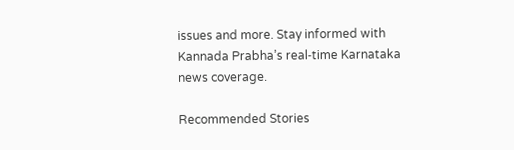issues and more. Stay informed with Kannada Prabha’s real‑time Karnataka news coverage.

Recommended Stories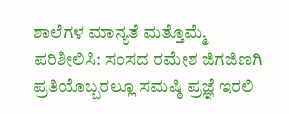ಶಾಲೆಗಳ ಮಾನ್ಯತೆ ಮತ್ತೊಮ್ಮೆ ಪರಿಶೀಲಿಸಿ: ಸಂಸದ ರಮೇಶ ಜಿಗಜಿಣಗಿ
ಪ್ರತಿಯೊಬ್ಬರಲ್ಲೂ ಸಮಷ್ಠಿ ಪ್ರಜ್ಞೆ ಇರಲಿ